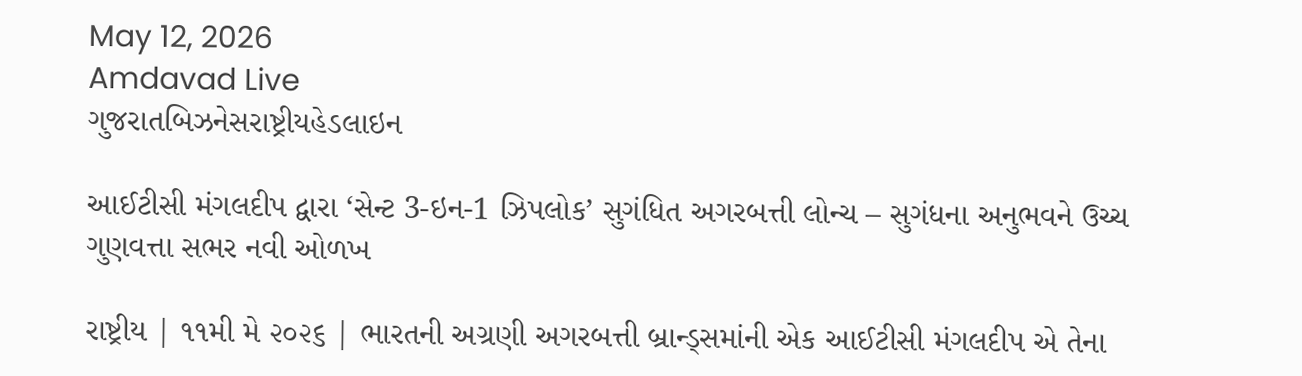May 12, 2026
Amdavad Live
ગુજરાતબિઝનેસરાષ્ટ્રીયહેડલાઇન

આઈટીસી મંગલદીપ દ્વારા ‘સેન્ટ 3-ઇન-1 ઝિપલોક’ સુગંધિત અગરબત્તી લોન્ચ – સુગંધના અનુભવને ઉચ્ચ ગુણવત્તા સભર નવી ઓળખ

રાષ્ટ્રીય | ૧૧મી મે ૨૦૨૬ | ભારતની અગ્રણી અગરબત્તી બ્રાન્ડ્સમાંની એક આઈટીસી મંગલદીપ એ તેના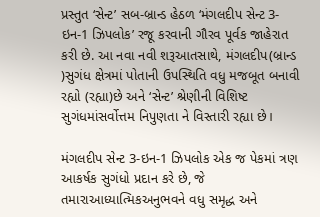પ્રસ્તુત ‘સેન્ટ’ સબ-બ્રાન્ડ હેઠળ ‘મંગલદીપ સેન્ટ 3-ઇન-1 ઝિપલોક’ રજૂ કરવાની ગૌરવ પૂર્વક જાહેરાત કરી છે. આ નવા નવી શરૂઆતસાથે, મંગલદીપ(બ્રાન્ડ )સુગંધ ક્ષેત્રમાં પોતાની ઉપસ્થિતિ વધુ મજબૂત બનાવી રહ્યો (રહ્યા)છે અને ‘સેન્ટ’ શ્રેણીની વિશિષ્ટ સુગંધમાંસર્વોત્તમ નિપુણતા ને વિસ્તારી રહ્યા છે।

મંગલદીપ સેન્ટ 3-ઇન-1 ઝિપલોક એક જ પેકમાં ત્રણ આકર્ષક સુગંધો પ્રદાન કરે છે, જે તમારાઆધ્યાત્મિકઅનુભવને વધુ સમૃદ્ધ અને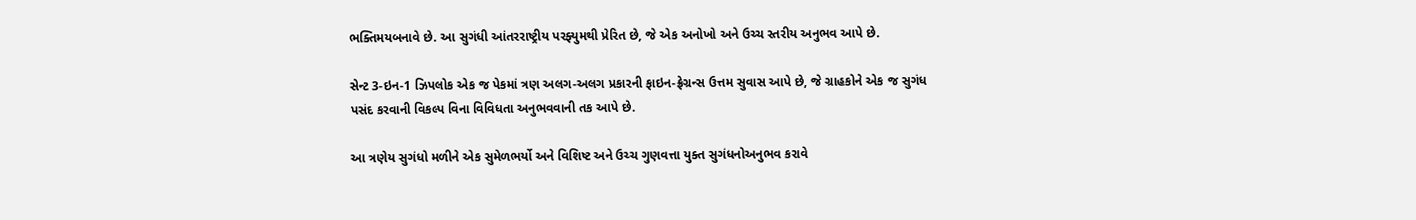ભક્તિમયબનાવે છે. આ સુગંધી આંતરરાષ્ટ્રીય પરફ્યુમથી પ્રેરિત છે, જે એક અનોખો અને ઉચ્ચ સ્તરીય અનુભવ આપે છે.

સેન્ટ 3-ઇન-1 ઝિપલોક એક જ પેકમાં ત્રણ અલગ-અલગ પ્રકારની ફાઇન-ફ્રેગ્રન્સ ઉત્તમ સુવાસ આપે છે, જે ગ્રાહકોને એક જ સુગંધ પસંદ કરવાની વિકલ્પ વિના વિવિધતા અનુભવવાની તક આપે છે.

આ ત્રણેય સુગંધો મળીને એક સુમેળભર્યો અને વિશિષ્ટ અને ઉચ્ચ ગુણવત્તા યુક્ત સુગંધનોઅનુભવ કરાવે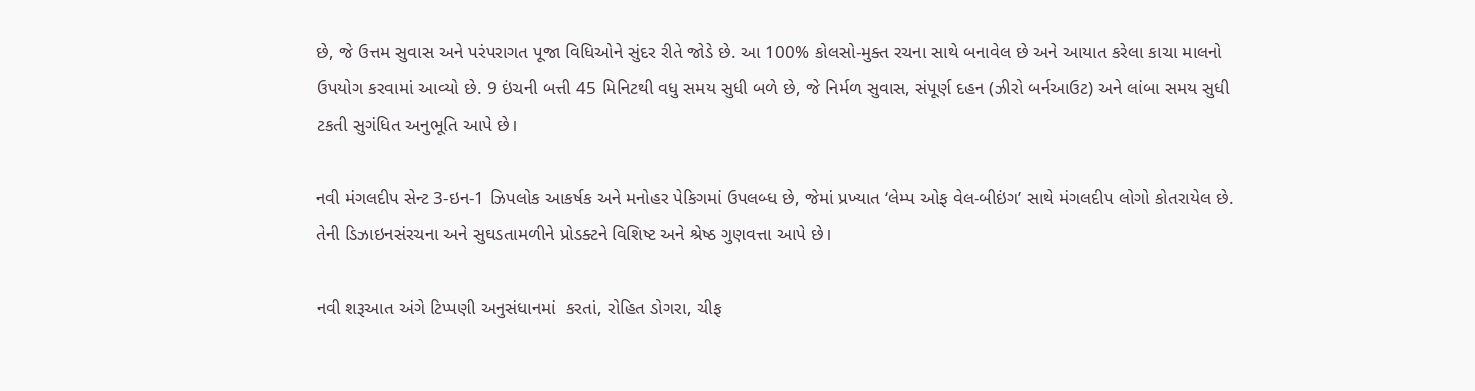છે, જે ઉત્તમ સુવાસ અને પરંપરાગત પૂજા વિધિઓને સુંદર રીતે જોડે છે. આ 100% કોલસો-મુક્ત રચના સાથે બનાવેલ છે અને આયાત કરેલા કાચા માલનો ઉપયોગ કરવામાં આવ્યો છે. 9 ઇંચની બત્તી 45 મિનિટથી વધુ સમય સુધી બળે છે, જે નિર્મળ સુવાસ, સંપૂર્ણ દહન (ઝીરો બર્નઆઉટ) અને લાંબા સમય સુધી ટકતી સુગંધિત અનુભૂતિ આપે છે।

નવી મંગલદીપ સેન્ટ 3-ઇન-1 ઝિપલોક આકર્ષક અને મનોહર પેકિગમાં ઉપલબ્ધ છે, જેમાં પ્રખ્યાત ‘લેમ્પ ઓફ વેલ-બીઇંગ’ સાથે મંગલદીપ લોગો કોતરાયેલ છે. તેની ડિઝાઇનસંરચના અને સુઘડતામળીને પ્રોડક્ટને વિશિષ્ટ અને શ્રેષ્ઠ ગુણવત્તા આપે છે।

નવી શરૂઆત અંગે ટિપ્પણી અનુસંધાનમાં  કરતાં, રોહિત ડોગરા, ચીફ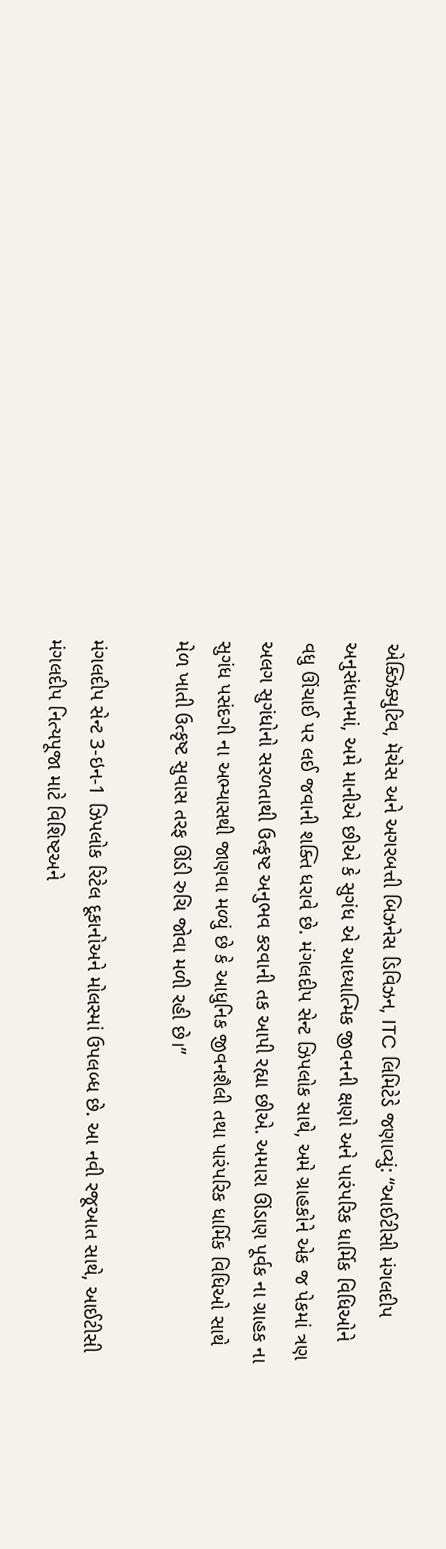એક્ઝિક્યુટિવ, મૅચેસ અને અગરબત્તી બિઝનેસ ડિવિઝન, ITC લિમિટેડે જણાવ્યું: “આઈટીસી મંગલદીપ અનુસંધાનમાં, અમે માનીએ છીએ કે સુગંધ એ આધ્યાત્મિક જીવનની ક્ષણો અને પારંપરિક ધાર્મિક વિધિઓને વધુ ઊંચાઈ પર લઈ જવાની શક્તિ ધરાવે છે. મંગલદીપ સેન્ટ ઝિપલોક સાથે, અમે ગ્રાહકોને એક જ પેકમાં ત્રણ અલગ સુગંધોનો સરળતાથી ઉત્કૃષ્ટ અનુભવ કરવાની તક આપી રહ્યા છીએ. અમારા ઊંડાણ પૂર્વક ના ગ્રાહક ના સુગંધ પસંદગી ના અભ્યાસથી જાણવા મળ્યું છે કે આધુનિક જીવનશૈલી તથા પારંપરિક ધાર્મિક વિધિઓ સાથે મેળ ખાતી ઉત્કૃષ્ટ સુવાસ તરફ ઊંડી રુચિ જોવા મળી રહી છે।”

મંગલદીપ સેન્ટ 3-ઇન-1 ઝિપલોક રિટેલ દૂકાનોઅને મોલસ્માં ઉપલબ્ધ છે. આ નવી રજૂઆત સાથે, આઈટીસી મંગલદીપ નિત્યપૂજા માટે વિશિષ્ટઅને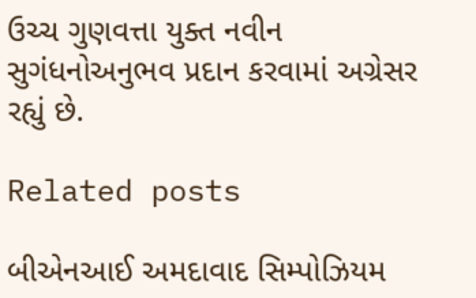ઉચ્ચ ગુણવત્તા યુક્ત નવીન સુગંધનોઅનુભવ પ્રદાન કરવામાં અગ્રેસર રહ્યું છે.

Related posts

બીએનઆઈ અમદાવાદ સિમ્પોઝિયમ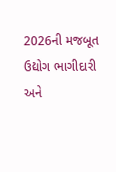2026ની મજબૂત ઉદ્યોગ ભાગીદારી અને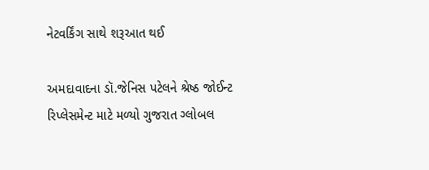નેટવર્કિંગ સાથે શરૂઆત થઈ

અમદાવાદના ડૉ.જેનિસ પટેલને શ્રેષ્ઠ જોઈન્ટ રિપ્લેસમેન્ટ માટે મળ્યો ગુજરાત ગ્લોબલ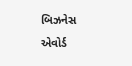બિઝનેસ એવોર્ડ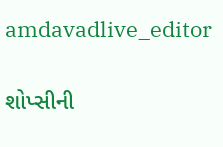amdavadlive_editor

શોપ્સીની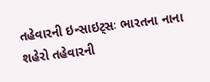તહેવારની ઇન્સાઇટ્સઃ ભારતના નાના શહેરો તહેવારની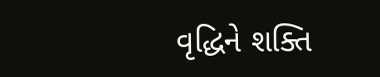વૃદ્ધિને શક્તિ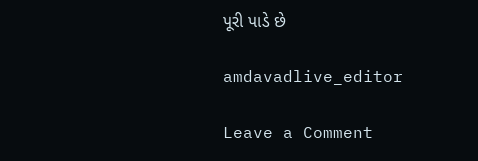પૂરી પાડે છે

amdavadlive_editor

Leave a Comment